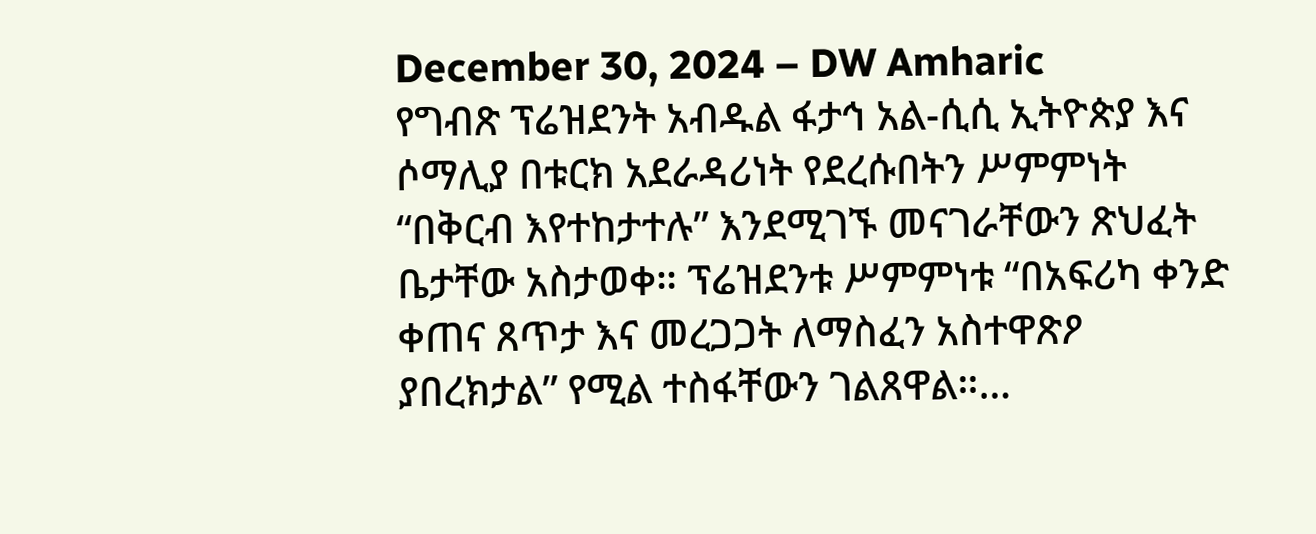December 30, 2024 – DW Amharic
የግብጽ ፕሬዝደንት አብዱል ፋታኅ አል-ሲሲ ኢትዮጵያ እና ሶማሊያ በቱርክ አደራዳሪነት የደረሱበትን ሥምምነት “በቅርብ እየተከታተሉ” እንደሚገኙ መናገራቸውን ጽህፈት ቤታቸው አስታወቀ። ፕሬዝደንቱ ሥምምነቱ “በአፍሪካ ቀንድ ቀጠና ጸጥታ እና መረጋጋት ለማስፈን አስተዋጽዖ ያበረክታል” የሚል ተስፋቸውን ገልጸዋል።…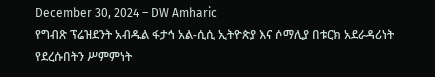December 30, 2024 – DW Amharic
የግብጽ ፕሬዝደንት አብዱል ፋታኅ አል-ሲሲ ኢትዮጵያ እና ሶማሊያ በቱርክ አደራዳሪነት የደረሱበትን ሥምምነት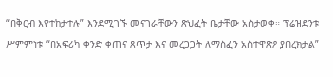“በቅርብ እየተከታተሉ” እንደሚገኙ መናገራቸውን ጽህፈት ቤታቸው አስታወቀ። ፕሬዝደንቱ ሥምምነቱ “በአፍሪካ ቀንድ ቀጠና ጸጥታ እና መረጋጋት ለማስፈን አስተዋጽዖ ያበረክታል”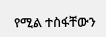የሚል ተስፋቸውን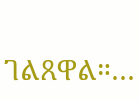ገልጸዋል።…